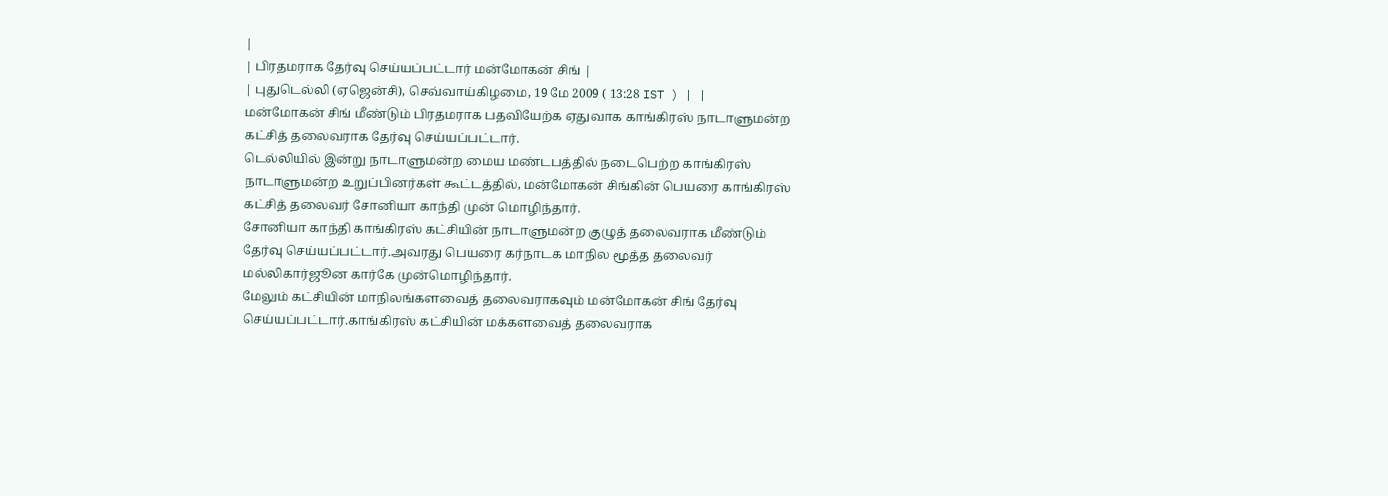|
| பிரதமராக தேர்வு செய்யப்பட்டார் மன்மோகன் சிங் |
| புதுடெல்லி (ஏஜென்சி), செவ்வாய்கிழமை, 19 மே 2009 ( 13:28 IST ) | |
மன்மோகன் சிங் மீண்டும் பிரதமராக பதவியேற்க ஏதுவாக காங்கிரஸ் நாடாளுமன்ற கட்சித் தலைவராக தேர்வு செய்யப்பட்டார்.
டெல்லியில் இன்று நாடாளுமன்ற மைய மண்டபத்தில் நடைபெற்ற காங்கிரஸ் நாடாளுமன்ற உறுப்பினர்கள் கூட்டத்தில், மன்மோகன் சிங்கின் பெயரை காங்கிரஸ் கட்சித் தலைவர் சோனியா காந்தி முன் மொழிந்தார்.
சோனியா காந்தி காங்கிரஸ் கட்சியின் நாடாளுமன்ற குழுத் தலைவராக மீண்டும் தேர்வு செய்யப்பட்டார்.அவரது பெயரை கர்நாடக மாநில மூத்த தலைவர் மல்லிகார்ஜூன கார்கே முன்மொழிந்தார்.
மேலும் கட்சியின் மாநிலங்களவைத் தலைவராகவும் மன்மோகன் சிங் தேர்வு செய்யப்பட்டார்.காங்கிரஸ் கட்சியின் மக்களவைத் தலைவராக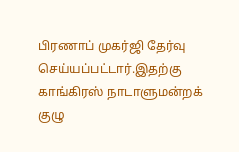பிரணாப் முகர்ஜி தேர்வு செய்யப்பட்டார்.இதற்கு காங்கிரஸ் நாடாளுமன்றக் குழு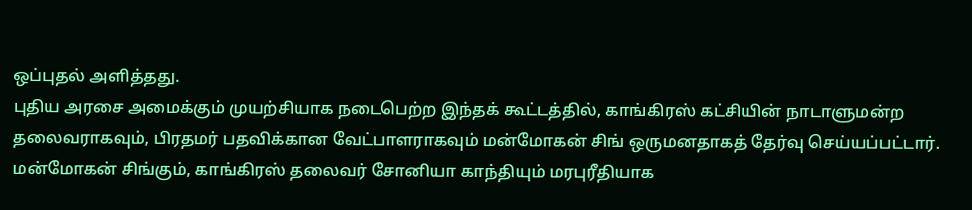ஒப்புதல் அளித்தது.
புதிய அரசை அமைக்கும் முயற்சியாக நடைபெற்ற இந்தக் கூட்டத்தில், காங்கிரஸ் கட்சியின் நாடாளுமன்ற தலைவராகவும், பிரதமர் பதவிக்கான வேட்பாளராகவும் மன்மோகன் சிங் ஒருமனதாகத் தேர்வு செய்யப்பட்டார்.
மன்மோகன் சிங்கும், காங்கிரஸ் தலைவர் சோனியா காந்தியும் மரபுரீதியாக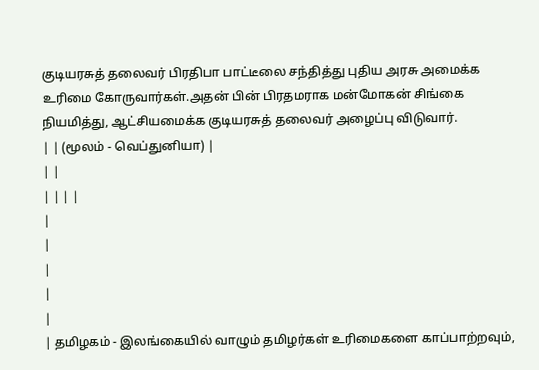குடியரசுத் தலைவர் பிரதிபா பாட்டீலை சந்தித்து புதிய அரசு அமைக்க உரிமை கோருவார்கள்.அதன் பின் பிரதமராக மன்மோகன் சிங்கை நியமித்து, ஆட்சியமைக்க குடியரசுத் தலைவர் அழைப்பு விடுவார்.
| | (மூலம் - வெப்துனியா) |
| |
| | | |
|
|
|
|
|
| தமிழகம் - இலங்கையில் வாழும் தமிழர்கள் உரிமைகளை காப்பாற்றவும்,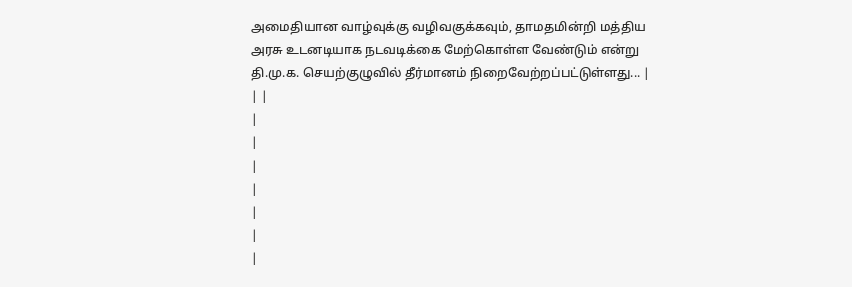அமைதியான வாழ்வுக்கு வழிவகுக்கவும், தாமதமின்றி மத்திய அரசு உடனடியாக நடவடிக்கை மேற்கொள்ள வேண்டும் என்று தி.மு.க. செயற்குழுவில் தீர்மானம் நிறைவேற்றப்பட்டுள்ளது... |
| |
|
|
|
|
|
|
|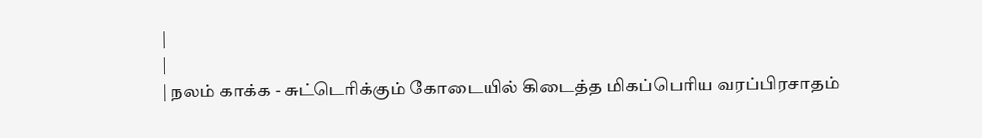|
|
| நலம் காக்க - சுட்டெரிக்கும் கோடையில் கிடைத்த மிகப்பெரிய வரப்பிரசாதம்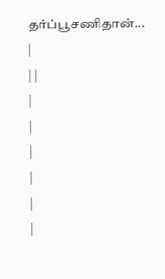தர்ப்பூசணிதான்... |
| |
|
|
|
|
|
|